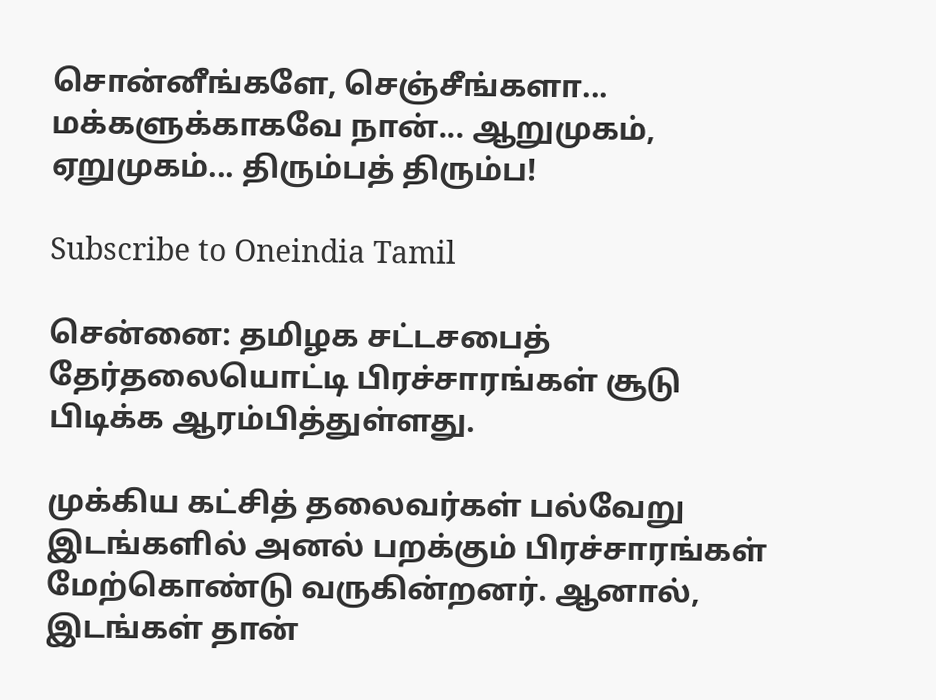சொன்னீங்களே, செஞ்சீங்களா... மக்களுக்காகவே நான்... ஆறுமுகம், ஏறுமுகம்... திரும்பத் திரும்ப!

Subscribe to Oneindia Tamil

சென்னை: தமிழக சட்டசபைத் தேர்தலையொட்டி பிரச்சாரங்கள் சூடு பிடிக்க ஆரம்பித்துள்ளது.

முக்கிய கட்சித் தலைவர்கள் பல்வேறு இடங்களில் அனல் பறக்கும் பிரச்சாரங்கள் மேற்கொண்டு வருகின்றனர். ஆனால், இடங்கள் தான்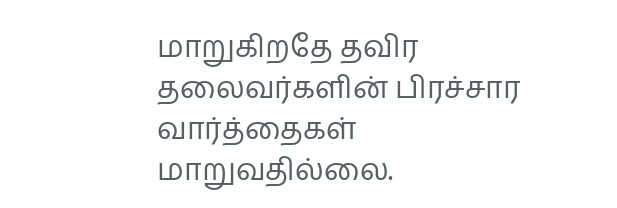மாறுகிறதே தவிர தலைவர்களின் பிரச்சார வார்த்தைகள் மாறுவதில்லை.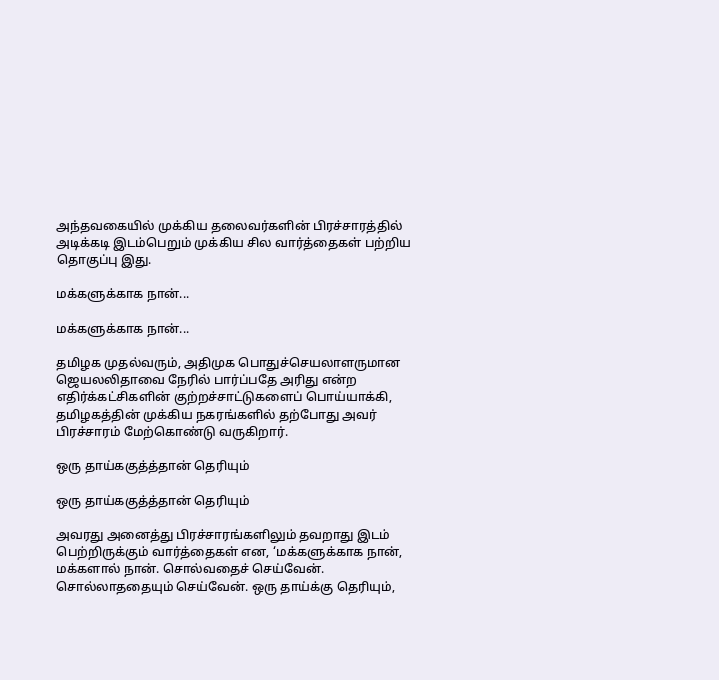அந்தவகையில் முக்கிய தலைவர்களின் பிரச்சாரத்தில் அடிக்கடி இடம்பெறும் முக்கிய சில வார்த்தைகள் பற்றிய தொகுப்பு இது.

மக்களுக்காக நான்...

மக்களுக்காக நான்...

தமிழக முதல்வரும், அதிமுக பொதுச்செயலாளருமான ஜெயலலிதாவை நேரில் பார்ப்பதே அரிது என்ற எதிர்க்கட்சிகளின் குற்றச்சாட்டுகளைப் பொய்யாக்கி, தமிழகத்தின் முக்கிய நகரங்களில் தற்போது அவர் பிரச்சாரம் மேற்கொண்டு வருகிறார்.

ஒரு தாய்ககுத்த்தான் தெரியும்

ஒரு தாய்ககுத்த்தான் தெரியும்

அவரது அனைத்து பிரச்சாரங்களிலும் தவறாது இடம் பெற்றிருக்கும் வார்த்தைகள் என, ‘மக்களுக்காக நான், மக்களால் நான். சொல்வதைச் செய்வேன். சொல்லாததையும் செய்வேன். ஒரு தாய்க்கு தெரியும்,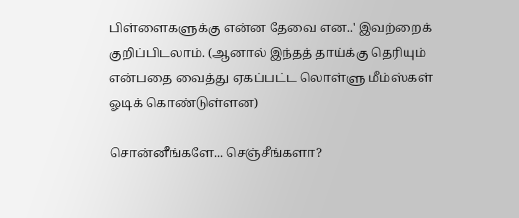பிள்ளைகளுக்கு என்ன தேவை என..' இவற்றைக் குறிப்பிடலாம். (ஆனால் இந்தத் தாய்க்கு தெரியும் என்பதை வைத்து ஏகப்பட்ட லொள்ளு மீம்ஸ்கள் ஓடிக் கொண்டுள்ளன)

சொன்னீங்களே... செஞ்சீங்களா?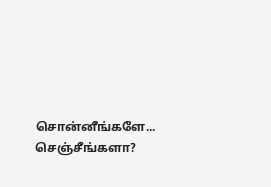சொன்னீங்களே... செஞ்சீங்களா?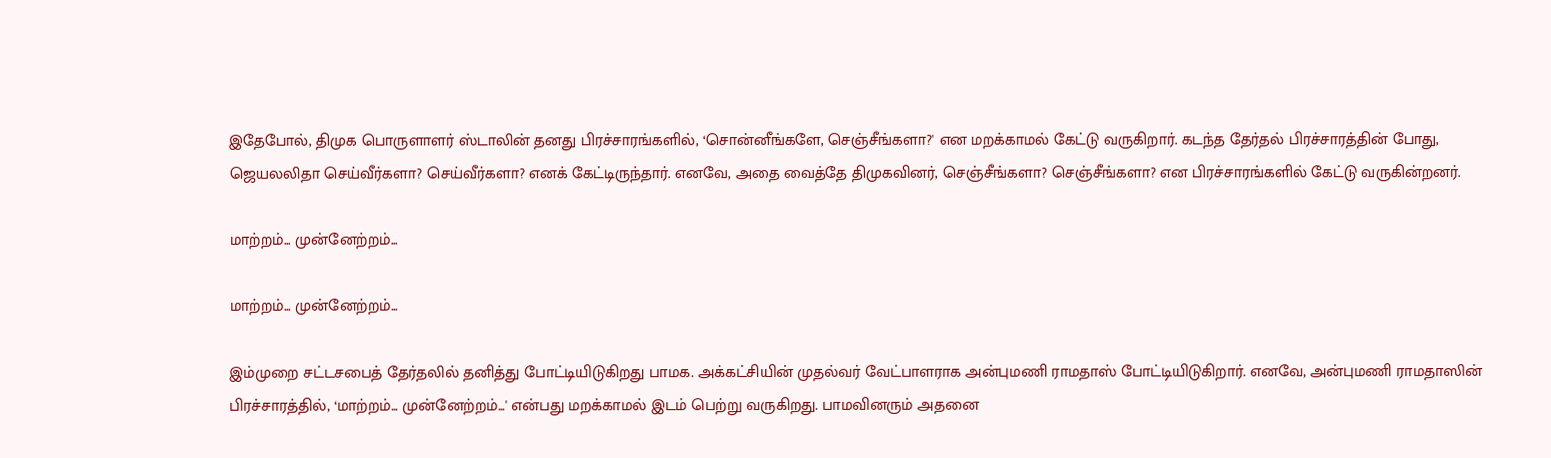இதேபோல், திமுக பொருளாளர் ஸ்டாலின் தனது பிரச்சாரங்களில், ‘சொன்னீங்களே, செஞ்சீங்களா?' என மறக்காமல் கேட்டு வருகிறார். கடந்த தேர்தல் பிரச்சாரத்தின் போது, ஜெயலலிதா செய்வீர்களா? செய்வீர்களா? எனக் கேட்டிருந்தார். எனவே, அதை வைத்தே திமுகவினர், செஞ்சீங்களா? செஞ்சீங்களா? என பிரச்சாரங்களில் கேட்டு வருகின்றனர்.

மாற்றம்... முன்னேற்றம்...

மாற்றம்... முன்னேற்றம்...

இம்முறை சட்டசபைத் தேர்தலில் தனித்து போட்டியிடுகிறது பாமக. அக்கட்சியின் முதல்வர் வேட்பாளராக அன்புமணி ராமதாஸ் போட்டியிடுகிறார். எனவே, அன்புமணி ராமதாஸின் பிரச்சாரத்தில், ‘மாற்றம்... முன்னேற்றம்...' என்பது மறக்காமல் இடம் பெற்று வருகிறது. பாமவினரும் அதனை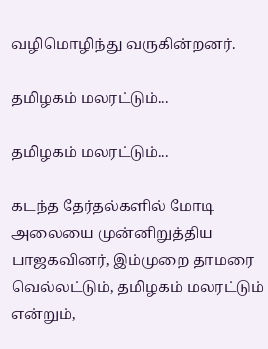வழிமொழிந்து வருகின்றனர்.

தமிழகம் மலரட்டும்...

தமிழகம் மலரட்டும்...

கடந்த தேர்தல்களில் மோடி அலையை முன்னிறுத்திய பாஜகவினர், இம்முறை தாமரை வெல்லட்டும், தமிழகம் மலரட்டும் என்றும்,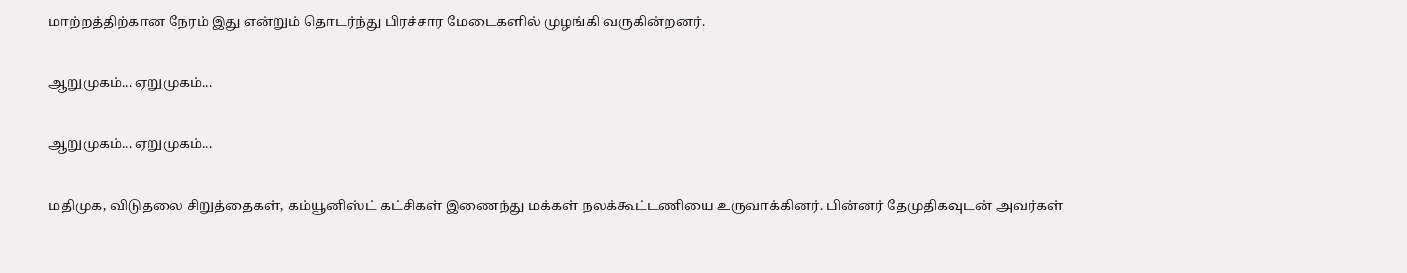மாற்றத்திற்கான நேரம் இது என்றும் தொடர்ந்து பிரச்சார மேடைகளில் முழங்கி வருகின்றனர்.

ஆறுமுகம்... ஏறுமுகம்...

ஆறுமுகம்... ஏறுமுகம்...

மதிமுக, விடுதலை சிறுத்தைகள், கம்யூனிஸ்ட் கட்சிகள் இணைந்து மக்கள் நலக்கூட்டணியை உருவாக்கினர். பின்னர் தேமுதிகவுடன் அவர்கள்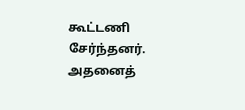கூட்டணி சேர்ந்தனர். அதனைத்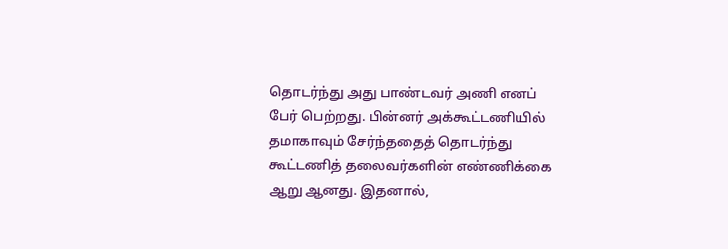தொடர்ந்து அது பாண்டவர் அணி எனப் பேர் பெற்றது. பின்னர் அக்கூட்டணியில் தமாகாவும் சேர்ந்ததைத் தொடர்ந்து கூட்டணித் தலைவர்களின் எண்ணிக்கை ஆறு ஆனது. இதனால்,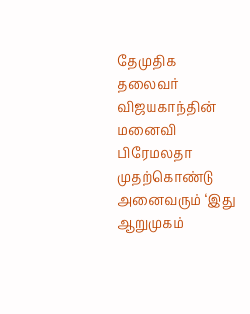தேமுதிக தலைவர் விஜயகாந்தின் மனைவி பிரேமலதா முதற்கொண்டு அனைவரும் ‘இது ஆறுமுகம்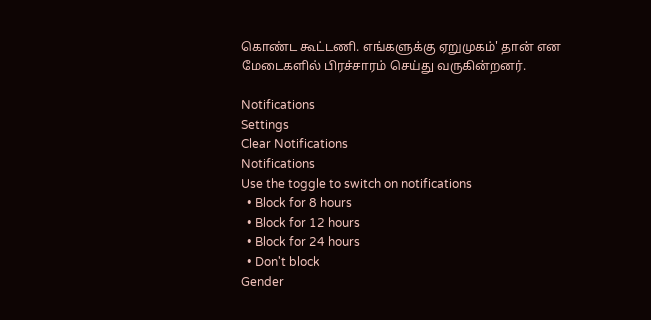கொண்ட கூட்டணி. எங்களுக்கு ஏறுமுகம்' தான் என மேடைகளில் பிரச்சாரம் செய்து வருகின்றனர்.

Notifications
Settings
Clear Notifications
Notifications
Use the toggle to switch on notifications
  • Block for 8 hours
  • Block for 12 hours
  • Block for 24 hours
  • Don't block
Gender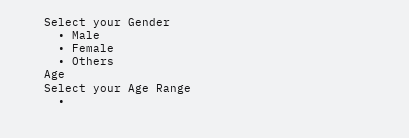Select your Gender
  • Male
  • Female
  • Others
Age
Select your Age Range
  •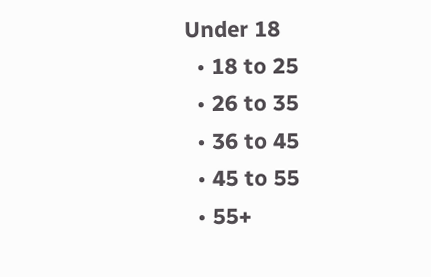Under 18
  • 18 to 25
  • 26 to 35
  • 36 to 45
  • 45 to 55
  • 55+